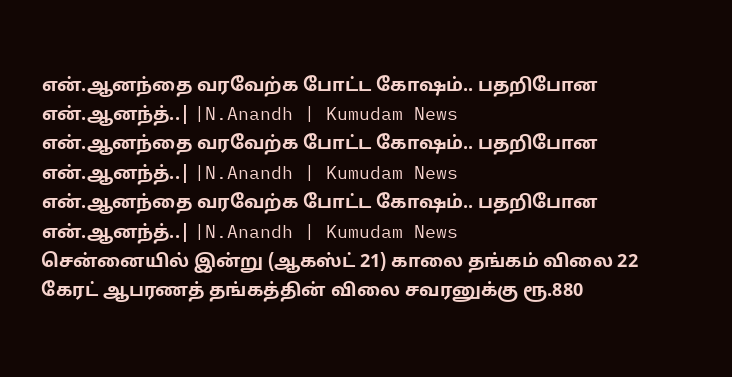என்.ஆனந்தை வரவேற்க போட்ட கோஷம்.. பதறிபோன என்.ஆனந்த்..| |N.Anandh | Kumudam News
என்.ஆனந்தை வரவேற்க போட்ட கோஷம்.. பதறிபோன என்.ஆனந்த்..| |N.Anandh | Kumudam News
என்.ஆனந்தை வரவேற்க போட்ட கோஷம்.. பதறிபோன என்.ஆனந்த்..| |N.Anandh | Kumudam News
சென்னையில் இன்று (ஆகஸ்ட் 21) காலை தங்கம் விலை 22 கேரட் ஆபரணத் தங்கத்தின் விலை சவரனுக்கு ரூ.880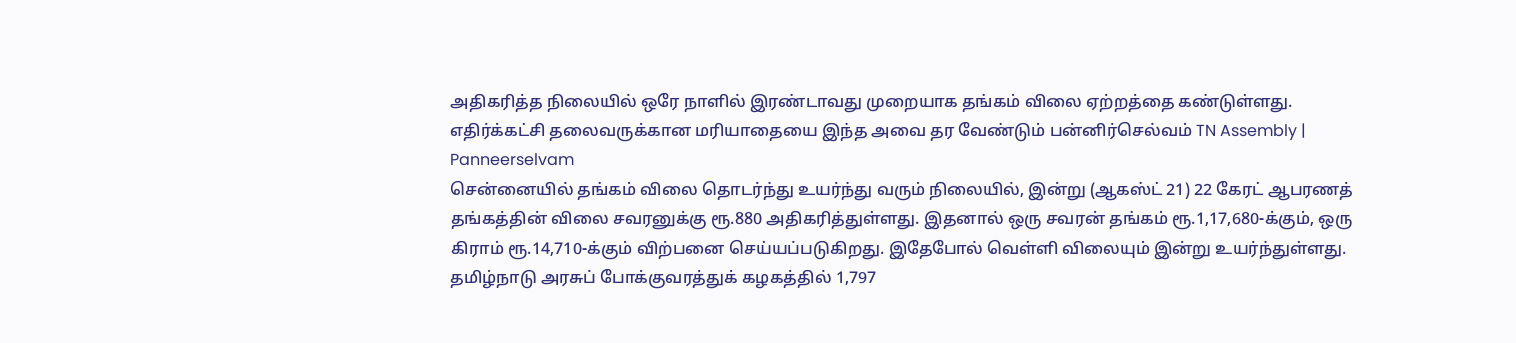அதிகரித்த நிலையில் ஒரே நாளில் இரண்டாவது முறையாக தங்கம் விலை ஏற்றத்தை கண்டுள்ளது.
எதிர்க்கட்சி தலைவருக்கான மரியாதையை இந்த அவை தர வேண்டும் பன்னிர்செல்வம் TN Assembly | Panneerselvam
சென்னையில் தங்கம் விலை தொடர்ந்து உயர்ந்து வரும் நிலையில், இன்று (ஆகஸ்ட் 21) 22 கேரட் ஆபரணத் தங்கத்தின் விலை சவரனுக்கு ரூ.880 அதிகரித்துள்ளது. இதனால் ஒரு சவரன் தங்கம் ரூ.1,17,680-க்கும், ஒரு கிராம் ரூ.14,710-க்கும் விற்பனை செய்யப்படுகிறது. இதேபோல் வெள்ளி விலையும் இன்று உயர்ந்துள்ளது.
தமிழ்நாடு அரசுப் போக்குவரத்துக் கழகத்தில் 1,797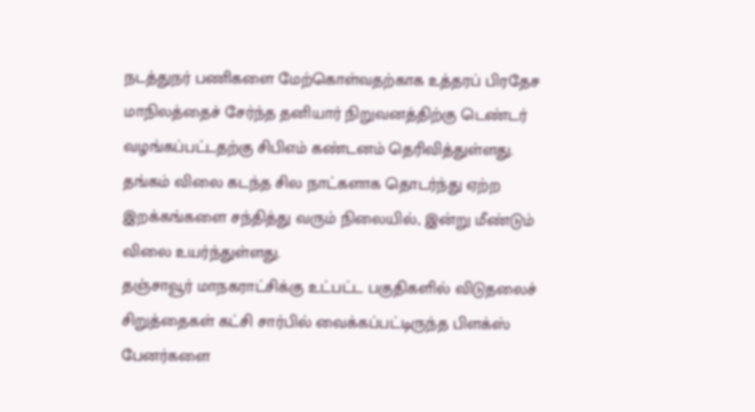நடத்துநர் பணிகளை மேற்கொள்வதற்காக உத்தரப் பிரதேச மாநிலத்தைச் சேர்ந்த தனியார் நிறுவனத்திற்கு டெண்டர் வழங்கப்பட்டதற்கு சிபிஎம் கண்டனம் தெரிவித்துள்ளது.
தங்கம் விலை கடந்த சில நாட்களாக தொடர்ந்து ஏற்ற இறக்கங்களை சந்தித்து வரும் நிலையில், இன்று மீண்டும் விலை உயர்ந்துள்ளது.
தஞ்சாவூர் மாநகராட்சிக்கு உட்பட்ட பகுதிகளில் விடுதலைச் சிறுத்தைகள் கட்சி சார்பில் வைக்கப்பட்டிருந்த பிளக்ஸ் பேனர்களை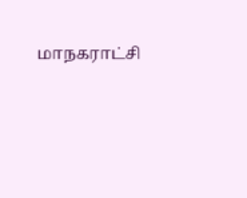மாநகராட்சி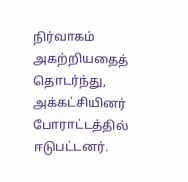நிர்வாகம் அகற்றியதைத் தொடர்ந்து, அக்கட்சியினர் போராட்டத்தில் ஈடுபட்டனர்.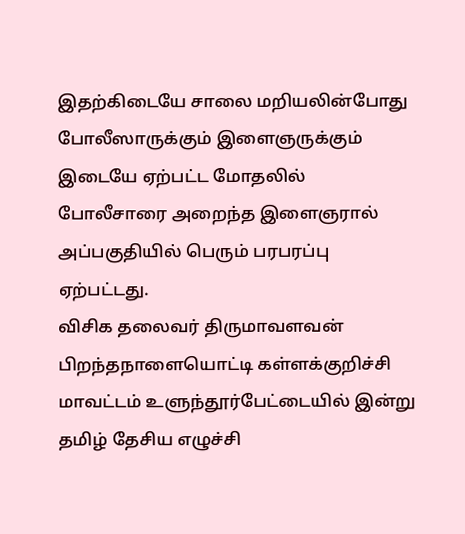இதற்கிடையே சாலை மறியலின்போது போலீஸாருக்கும் இளைஞருக்கும் இடையே ஏற்பட்ட மோதலில் போலீசாரை அறைந்த இளைஞரால் அப்பகுதியில் பெரும் பரபரப்பு ஏற்பட்டது.
விசிக தலைவர் திருமாவளவன் பிறந்தநாளையொட்டி கள்ளக்குறிச்சி மாவட்டம் உளுந்தூர்பேட்டையில் இன்று தமிழ் தேசிய எழுச்சி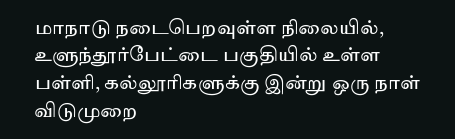மாநாடு நடைபெறவுள்ள நிலையில், உளுந்தூர்பேட்டை பகுதியில் உள்ள பள்ளி, கல்லூரிகளுக்கு இன்று ஒரு நாள் விடுமுறை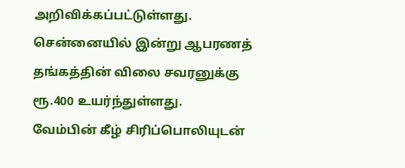அறிவிக்கப்பட்டுள்ளது.
சென்னையில் இன்று ஆபரணத் தங்கத்தின் விலை சவரனுக்கு ரூ.400 உயர்ந்துள்ளது.
வேம்பின் கீழ் சிரிப்பொலியுடன்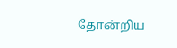தோன்றிய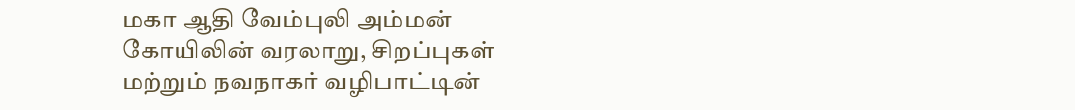மகா ஆதி வேம்புலி அம்மன் கோயிலின் வரலாறு, சிறப்புகள் மற்றும் நவநாகர் வழிபாட்டின்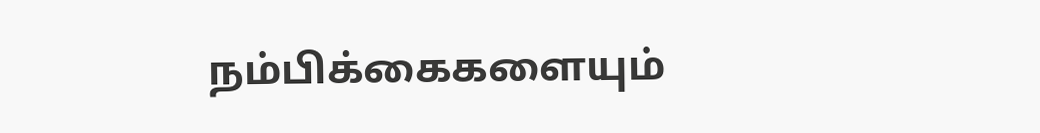நம்பிக்கைகளையும்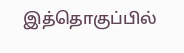இத்தொகுப்பில்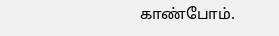காண்போம்.